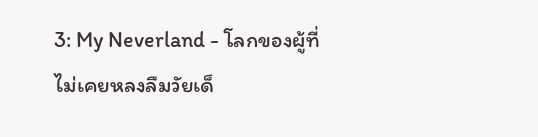3: My Neverland - โลกของผู้ที่ไม่เคยหลงลืมวัยเด็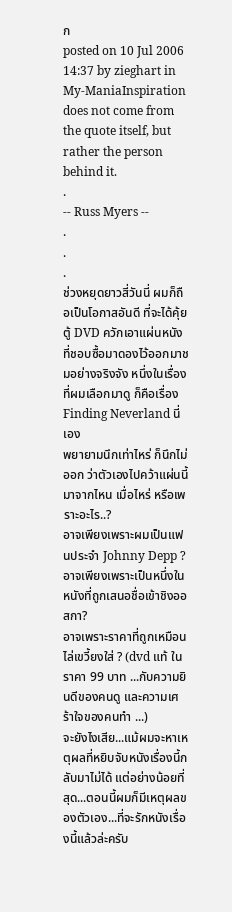ก
posted on 10 Jul 2006 14:37 by zieghart in My-ManiaInspiration does not come from the quote itself, but rather the person behind it.
.
-- Russ Myers --
.
.
.
ช่วงหยุดยาวสี่วันนี่ ผมก็ถือเป็นโอกาสอันดี ที่จะได้คุ้ยตู้ DVD ควักเอาแผ่นหนังที่ชอบซื้อมาดองไว้ออกมาชมอย่างจริงจัง หนึ่งในเรื่องที่ผมเลือกมาดู ก็คือเรื่อง Finding Neverland นี่เอง
พยายามนึกเท่าไหร่ ก็นึกไม่ออก ว่าตัวเองไปคว้าแผ่นนี้มาจากไหน เมื่อไหร่ หรือเพราะอะไร..?
อาจเพียงเพราะผมเป็นแฟนประจำ Johnny Depp ?
อาจเพียงเพราะเป็นหนึ่งในหนังที่ถูกเสนอชื่อเข้าชิงออสกา?
อาจเพราะราคาที่ถูกเหมือนไล่เขวี้ยงใส่ ? (dvd แท้ ในราคา 99 บาท ...กับความยินดีของคนดู และความเศร้าใจของคนทำ ...)
จะยังไงเสีย...แม้ผมจะหาเหตุผลที่หยิบจับหนังเรื่องนี้กลับมาไม่ได้ แต่อย่างน้อยที่สุด...ตอนนี้ผมก็มีเหตุผลของตัวเอง...ที่จะรักหนังเรื่องนี้แล้วล่ะครับ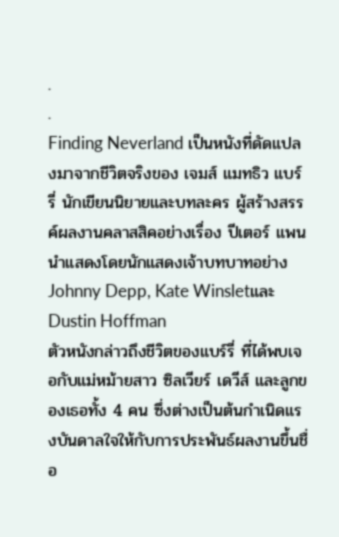.
.
Finding Neverland เป็นหนังที่ดัดแปลงมาจากชีวิตจริงของ เจมส์ แมทธิว แบร์รี่ นักเขียนนิยายและบทละคร ผู้สร้างสรรค์ผลงานคลาสสิคอย่างเรื่อง ปีเตอร์ แพน นำแสดงโดยนักแสดงเจ้าบทบาทอย่างJohnny Depp, Kate Winsletและ Dustin Hoffman
ตัวหนังกล่าวถึงชีวิตของแบร์รี่ ที่ได้พบเจอกับแม่หม้ายสาว ซิลเวียร์ เดวีส์ และลูกของเธอทั้ง 4 คน ซึ่งต่างเป็นต้นกำเนิดแรงบันดาลใจให้กับการประพันธ์ผลงานขึ้นชื่อ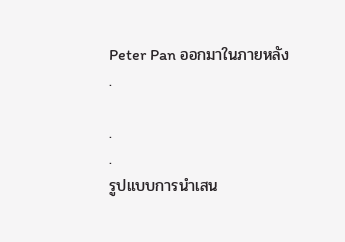Peter Pan ออกมาในภายหลัง
.

.
.
รูปแบบการนำเสน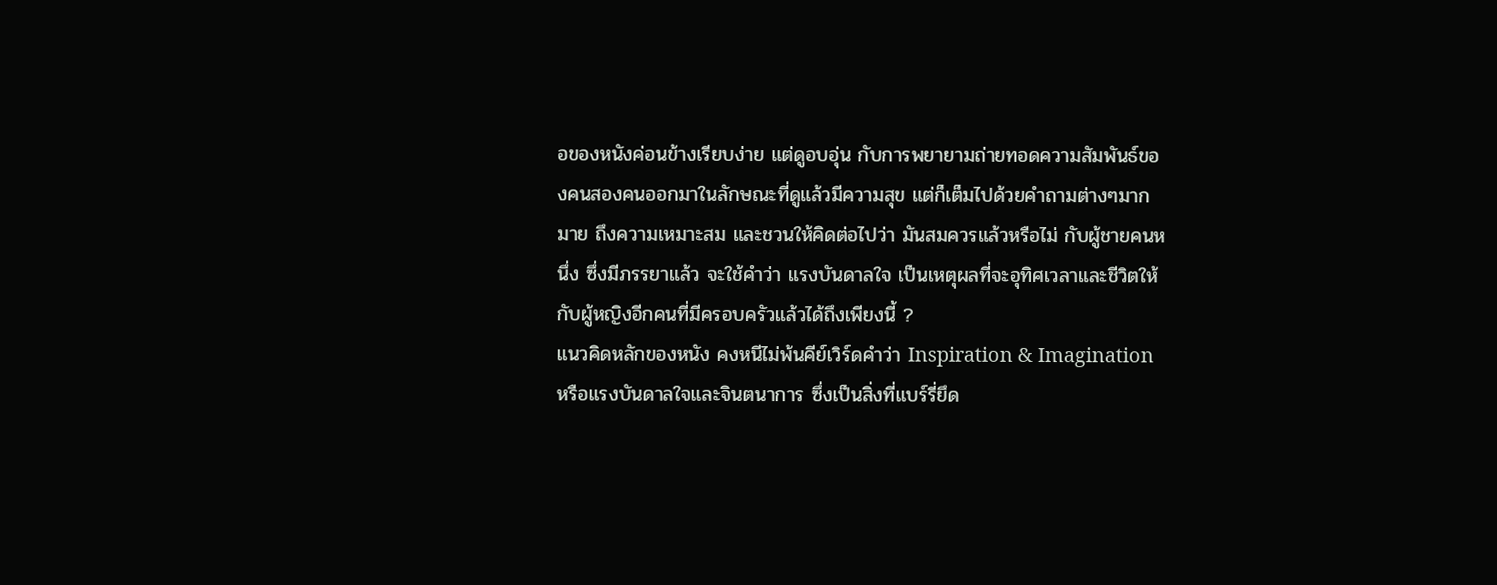อของหนังค่อนข้างเรียบง่าย แต่ดูอบอุ่น กับการพยายามถ่ายทอดความสัมพันธ์ของคนสองคนออกมาในลักษณะที่ดูแล้วมีความสุข แต่ก็เต็มไปด้วยคำถามต่างๆมากมาย ถึงความเหมาะสม และชวนให้คิดต่อไปว่า มันสมควรแล้วหรือไม่ กับผู้ชายคนหนึ่ง ซึ่งมีภรรยาแล้ว จะใช้คำว่า แรงบันดาลใจ เป็นเหตุผลที่จะอุทิศเวลาและชีวิตให้กับผู้หญิงอีกคนที่มีครอบครัวแล้วได้ถึงเพียงนี้ ?
แนวคิดหลักของหนัง คงหนีไม่พ้นคีย์เวิร์ดคำว่า Inspiration & Imagination หรือแรงบันดาลใจและจินตนาการ ซึ่งเป็นสิ่งที่แบร์รี่ยึด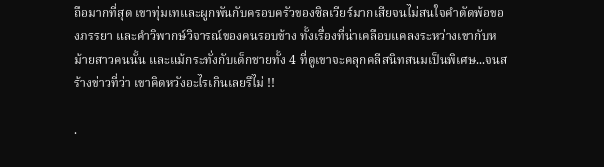ถือมากที่สุด เขาทุ่มเทและผูกพันกับครอบครัวของซิลเวียร์มากเสียจนไม่สนใจคำตัดพ้อของภรรยา และคำวิพากษ์วิจารณ์ของคนรอบข้าง ทั้งเรื่องที่น่าเคลือบแคลงระหว่างเขากับหม้ายสาวคนนั้น และแม้กระทั่งกับเด็กชายทั้ง 4 ที่ดูเขาจะคลุกคลีสนิทสนมเป็นพิเศษ...จนสร้างข่าวที่ว่า เขาคิดหวังอะไรเกินเลยรึไม่ !!

.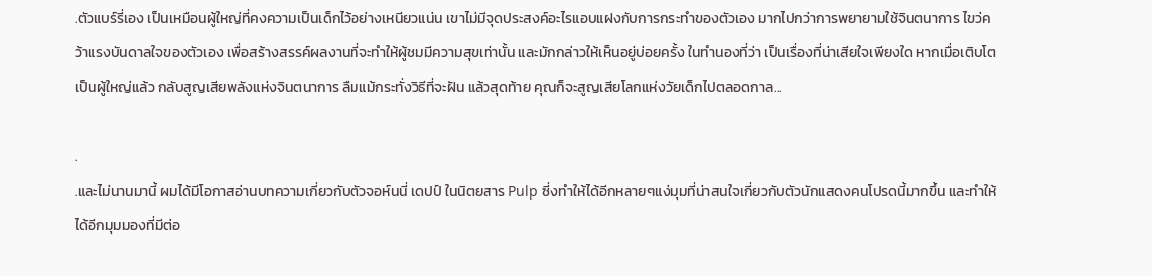.ตัวแบร์รี่เอง เป็นเหมือนผู้ใหญ่ที่คงความเป็นเด็กไว้อย่างเหนียวแน่น เขาไม่มีจุดประสงค์อะไรแอบแฝงกับการกระทำของตัวเอง มากไปกว่าการพยายามใช้จินตนาการ ไขว่คว้าแรงบันดาลใจของตัวเอง เพื่อสร้างสรรค์ผลงานที่จะทำให้ผู้ชมมีความสุขเท่านั้น และมักกล่าวให้เห็นอยู่บ่อยครั้ง ในทำนองที่ว่า เป็นเรื่องที่น่าเสียใจเพียงใด หากเมื่อเติบโตเป็นผู้ใหญ่แล้ว กลับสูญเสียพลังแห่งจินตนาการ ลืมแม้กระทั่งวิธีที่จะฝัน แล้วสุดท้าย คุณก็จะสูญเสียโลกแห่งวัยเด็กไปตลอดกาล...

.
.และไม่นานมานี้ ผมได้มีโอกาสอ่านบทความเกี่ยวกับตัวจอห์นนี่ เดปป์ ในนิตยสาร Pulp ซี่งทำให้ได้อีกหลายๆแง่มุมที่น่าสนใจเกี่ยวกับตัวนักแสดงคนโปรดนี้มากขึ้น และทำให้ได้อีกมุมมองที่มีต่อ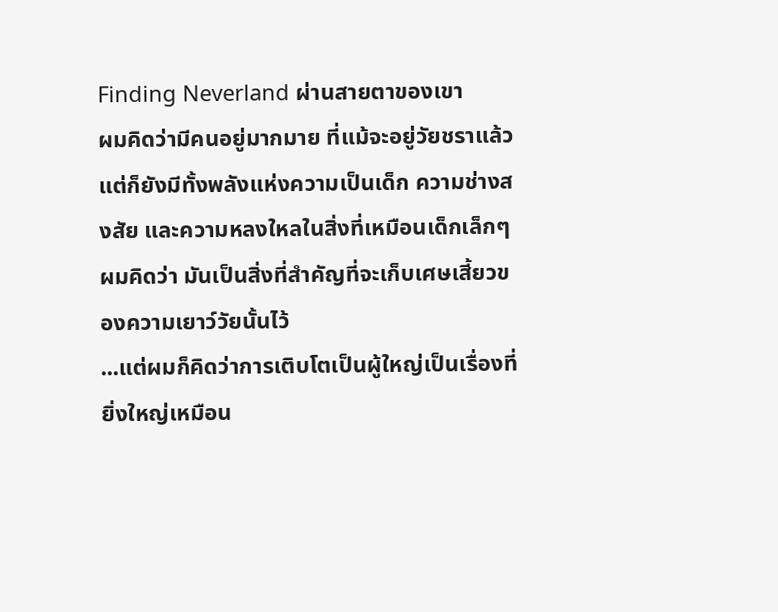Finding Neverland ผ่านสายตาของเขา
ผมคิดว่ามีคนอยู่มากมาย ที่แม้จะอยู่วัยชราแล้ว แต่ก็ยังมีทั้งพลังแห่งความเป็นเด็ก ความช่างสงสัย และความหลงใหลในสิ่งที่เหมือนเด็กเล็กๆ ผมคิดว่า มันเป็นสิ่งที่สำคัญที่จะเก็บเศษเสี้ยวของความเยาว์วัยนั้นไว้
...แต่ผมก็คิดว่าการเติบโตเป็นผู้ใหญ่เป็นเรื่องที่ยิ่งใหญ่เหมือน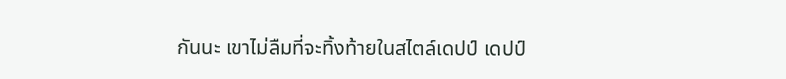กันนะ เขาไม่ลืมที่จะทิ้งท้ายในสไตล์เดปป์ เดปป์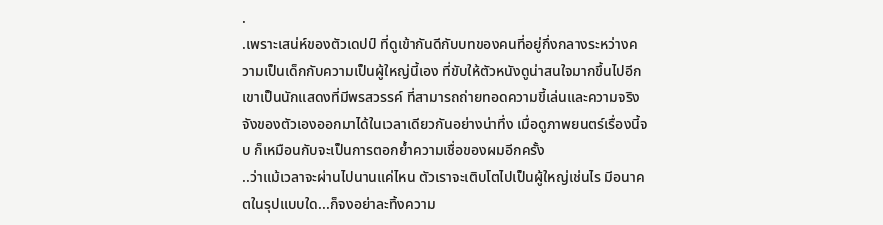.
.เพราะเสน่ห์ของตัวเดปป์ ที่ดูเข้ากันดีกับบทของคนที่อยู่กึ่งกลางระหว่างความเป็นเด็กกับความเป็นผู้ใหญ่นี้เอง ที่ขับให้ตัวหนังดูน่าสนใจมากขึ้นไปอีก เขาเป็นนักแสดงที่มีพรสวรรค์ ที่สามารถถ่ายทอดความขี้เล่นและความจริงจังของตัวเองออกมาได้ในเวลาเดียวกันอย่างน่าทึ่ง เมื่อดูภาพยนตร์เรื่องนี้จบ ก็เหมือนกับจะเป็นการตอกย้ำความเชื่อของผมอีกครั้ง
..ว่าแม้เวลาจะผ่านไปนานแค่ไหน ตัวเราจะเติบโตไปเป็นผู้ใหญ่เช่นไร มีอนาคตในรุปแบบใด...ก็จงอย่าละทิ้งความ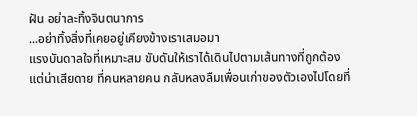ฝัน อย่าละทิ้งจินตนาการ
...อย่าทิ้งสิ่งที่เคยอยู่เคียงข้างเราเสมอมา
แรงบันดาลใจที่เหมาะสม ขับดันให้เราได้เดินไปตามเส้นทางที่ถูกต้อง
แต่น่าเสียดาย ที่คนหลายคน กลับหลงลืมเพื่อนเก่าของตัวเองไปโดยที่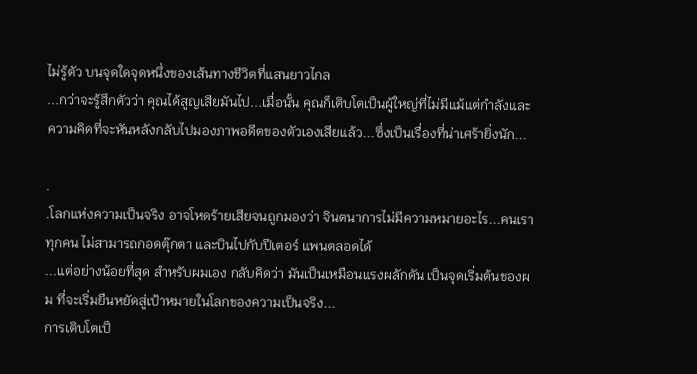ไม่รู้ตัว บนจุดใดจุดหนึ่งของเส้นทางชีวิตที่แสนยาวไกล
...กว่าจะรู้สึกตัวว่า คุณได้สูญเสียมันไป...เมื่อนั้น คุณก็เติบโตเป็นผู้ใหญ่ที่ไม่มีแม้แต่กำลังและความคิดที่จะหันหลังกลับไปมองภาพอดีตของตัวเองเสียแล้ว...ซึ่งเป็นเรื่องที่น่าเศร้ายิ่งนัก...

.
.โลกแห่งความเป็นจริง อาจโหดร้ายเสียจนถูกมองว่า จินตนาการไม่มีความหมายอะไร...คนเราทุกคน ไม่สามารถกอดตุ๊กตา และบินไปกับปีเตอร์ แพนตลอดได้
...แต่อย่างน้อยที่สุด สำหรับผมเอง กลับคิดว่า มันเป็นเหมือนแรงผลักดัน เป็นจุดเริ่มต้นของผม ที่จะเริ่มยืนหยัดสู่เป้าหมายในโลกของความเป็นจริง...
การเติบโตเป็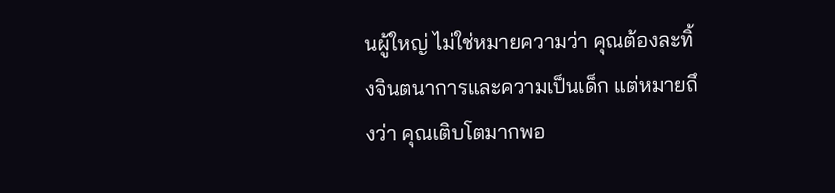นผู้ใหญ่ ไม่ใช่หมายความว่า คุณต้องละทิ้งจินตนาการและความเป็นเด็ก แต่หมายถึงว่า คุณเติบโตมากพอ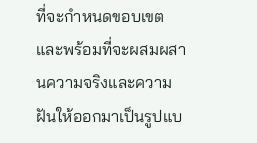ที่จะกำหนดขอบเขต และพร้อมที่จะผสมผสานความจริงและความฝันให้ออกมาเป็นรูปแบ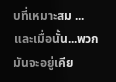บที่เหมาะสม ...และเมื่อนั้น...พวกมันจะอยู่เคีย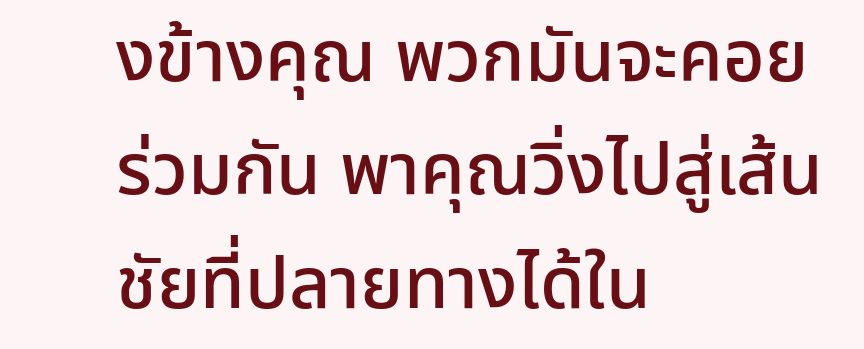งข้างคุณ พวกมันจะคอยร่วมกัน พาคุณวิ่งไปสู่เส้นชัยที่ปลายทางได้ใน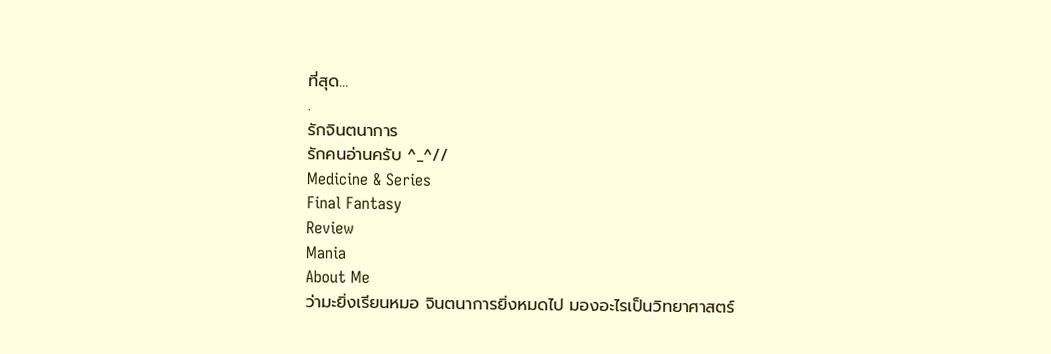ที่สุด...
.
รักจินตนาการ
รักคนอ่านครับ ^_^//
Medicine & Series
Final Fantasy
Review
Mania
About Me
ว่ามะยิ่งเรียนหมอ จินตนาการยิ่งหมดไป มองอะไรเป็นวิทยาศาสตร์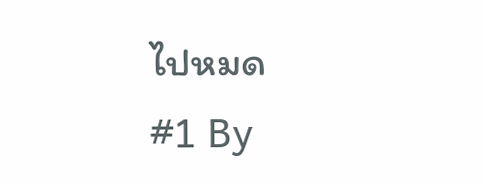ไปหมด
#1 By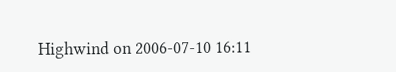Highwind on 2006-07-10 16:11